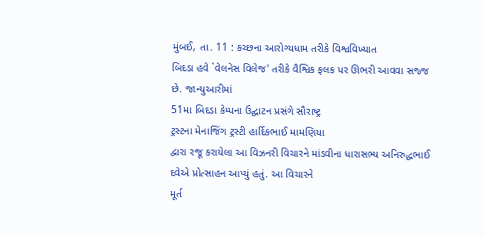મુંબઈ, તા. 11 : કચ્છના આરોગ્યધામ તરીકે વિશ્વવિખ્યાત
બિદડા હવે `વેલનેસ વિલેજ' તરીકે વૈશ્વિક ફલક પર ઊભરી આવવા સજ્જ છે. જાન્યુઆરીમાં
51મા બિદડા કેમ્પના ઉદ્ઘાટન પ્રસંગે સૌરાષ્ટ્ર
ટ્રસ્ટના મેનાજિંગ ટ્રસ્ટી હાર્દિકભાઈ મામણિયા
દ્વારા રજૂ કરાયેલા આ વિઝનરી વિચારને માંડવીના ધારાસભ્ય અનિરુદ્ધભાઈ દવેએ પ્રોત્સાહન આપ્યું હતું. આ વિચારને
મૂર્ત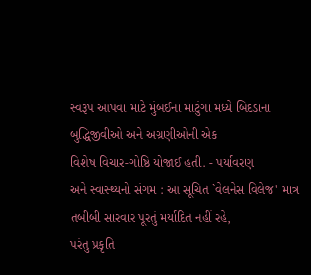સ્વરૂપ આપવા માટે મુંબઈના માટુંગા મધ્યે બિદડાના બુદ્ધિજીવીઓ અને અગ્રણીઓની એક
વિશેષ વિચાર-ગોષ્ઠિ યોજાઈ હતી. - પર્યાવરણ
અને સ્વાસ્થ્યનો સંગમ : આ સૂચિત `વેલનેસ વિલેજ' માત્ર તબીબી સારવાર પૂરતું મર્યાદિત નહીં રહે,
પરંતુ પ્રકૃતિ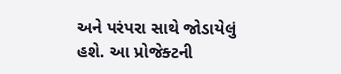અને પરંપરા સાથે જોડાયેલું હશે. આ પ્રોજેક્ટની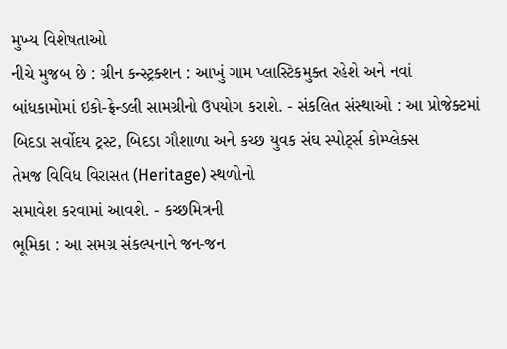મુખ્ય વિશેષતાઓ
નીચે મુજબ છે : ગ્રીન કન્સ્ટ્રક્શન : આખું ગામ પ્લાસ્ટિકમુક્ત રહેશે અને નવાં
બાંધકામોમાં ઇકો-ફ્રેન્ડલી સામગ્રીનો ઉપયોગ કરાશે. - સંકલિત સંસ્થાઓ : આ પ્રોજેક્ટમાં બિદડા સર્વોદય ટ્રસ્ટ, બિદડા ગૌશાળા અને કચ્છ યુવક સંઘ સ્પોર્ટ્સ કોમ્પ્લેક્સ
તેમજ વિવિધ વિરાસત (Heritage) સ્થળોનો
સમાવેશ કરવામાં આવશે. - કચ્છમિત્રની
ભૂમિકા : આ સમગ્ર સંકલ્પનાને જન-જન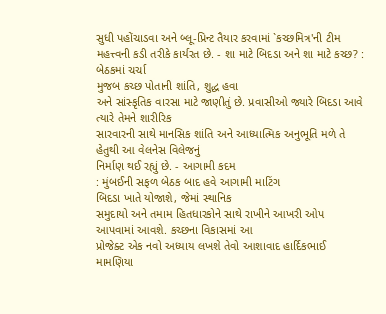સુધી પહોંચાડવા અને બ્લૂ-પ્રિન્ટ તૈયાર કરવામાં `કચ્છમિત્ર'ની ટીમ
મહત્ત્વની કડી તરીકે કાર્યરત છે. - શા માટે બિદડા અને શા માટે કચ્છ? : બેઠકમાં ચર્ચા
મુજબ કચ્છ પોતાની શાંતિ, શુદ્ધ હવા
અને સાંસ્કૃતિક વારસા માટે જાણીતું છે. પ્રવાસીઓ જ્યારે બિદડા આવે ત્યારે તેમને શારીરિક
સારવારની સાથે માનસિક શાંતિ અને આધ્યાત્મિક અનુભૂતિ મળે તે હેતુથી આ વેલનેસ વિલેજનું
નિર્માણ થઈ રહ્યું છે. - આગામી કદમ
: મુંબઈની સફળ બેઠક બાદ હવે આગામી માટિંગ
બિદડા ખાતે યોજાશે, જેમાં સ્થાનિક
સમુદાયો અને તમામ હિતધારકોને સાથે રાખીને આખરી ઓપ આપવામાં આવશે. કચ્છના વિકાસમાં આ
પ્રોજેક્ટ એક નવો અધ્યાય લખશે તેવો આશાવાદ હાર્દિકભાઈ મામણિયા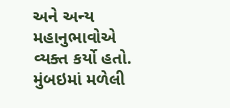અને અન્ય મહાનુભાવોએ
વ્યક્ત કર્યો હતો. મુંબઇમાં મળેલી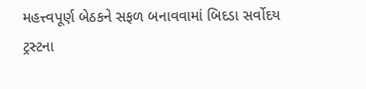મહત્ત્વપૂર્ણ બેઠકને સફળ બનાવવામાં બિદડા સર્વોદય
ટ્રસ્ટના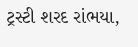ટ્રસ્ટી શરદ રાંભયા,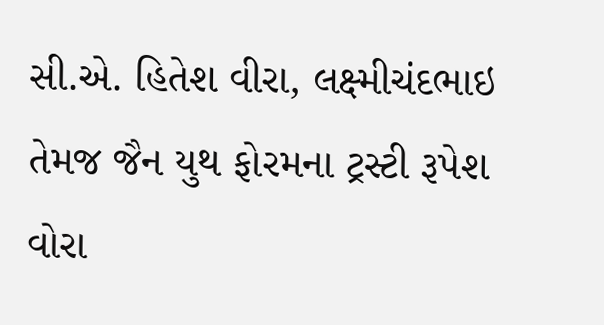સી.એ. હિતેશ વીરા, લક્ષ્મીચંદભાઇ તેમજ જૈન યુથ ફોરમના ટ્રસ્ટી રૂપેશ વોરા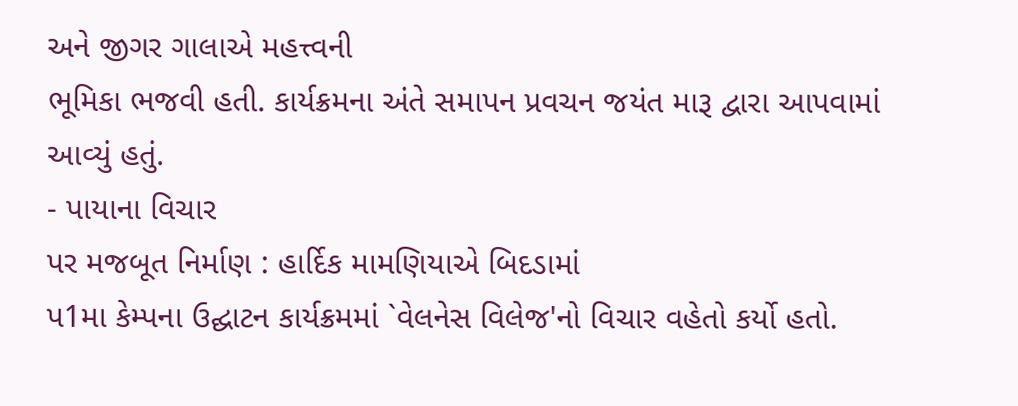અને જીગર ગાલાએ મહત્ત્વની
ભૂમિકા ભજવી હતી. કાર્યક્રમના અંતે સમાપન પ્રવચન જયંત મારૂ દ્વારા આપવામાં આવ્યું હતું.
- પાયાના વિચાર
પર મજબૂત નિર્માણ : હાર્દિક મામણિયાએ બિદડામાં
પ1મા કેમ્પના ઉદ્ઘાટન કાર્યક્રમમાં `વેલનેસ વિલેજ'નો વિચાર વહેતો કર્યો હતો.